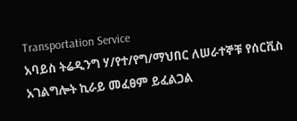Transportation Service
አባይስ ትሬዲንግ ሃ/የተ/የግ/ማህበር ለሠራተኞቹ የሰርቪስ አገልግሎት ኪራይ መፈፀም ይፈልጋል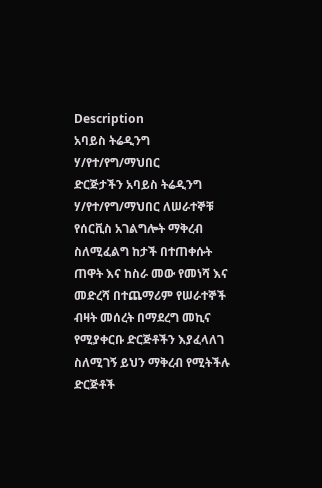Description
አባይስ ትሬዲንግ ሃ/የተ/የግ/ማህበር
ድርጅታችን አባይስ ትሬዲንግ ሃ/የተ/የግ/ማህበር ለሠራተኞቹ የሰርቪስ አገልግሎት ማቅረብ ስለሚፈልግ ከታች በተጠቀሱት ጠዋት እና ከስራ መው የመነሻ እና መድረሻ በተጨማሪም የሠራተኞች ብዛት መሰረት በማደረግ መኪና የሚያቀርቡ ድርጅቶችን እያፈላለገ ስለሚገኝ ይህን ማቅረብ የሚትችሉ ድርጅቶች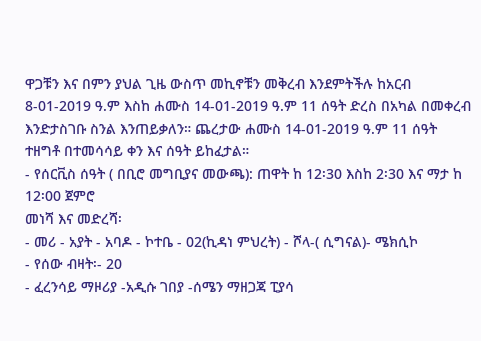ዋጋቹን እና በምን ያህል ጊዜ ውስጥ መኪኖቹን መቅረብ እንደምትችሉ ከአርብ 8-01-2019 ዓ.ም እስከ ሐሙስ 14-01-2019 ዓ.ም 11 ሰዓት ድረስ በአካል በመቀረብ እንድታስገቡ ስንል እንጠይቃለን። ጨረታው ሐሙስ 14-01-2019 ዓ.ም 11 ሰዓት ተዘግቶ በተመሳሳይ ቀን እና ሰዓት ይከፈታል።
- የሰርቪስ ሰዓት ( በቢሮ መግቢያና መውጫ): ጠዋት ከ 12፡30 እስከ 2፡30 እና ማታ ከ 12፡00 ጀምሮ
መነሻ እና መድረሻ፡
- መሪ - አያት - አባዶ - ኮተቤ - 02(ኪዳነ ምህረት) - ሾላ-( ሲግናል)- ሜክሲኮ
- የሰው ብዛት፡- 20
- ፈረንሳይ ማዞሪያ -አዲሱ ገበያ -ሰሜን ማዘጋጃ ፒያሳ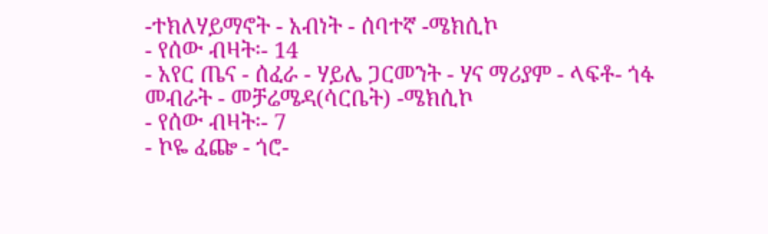-ተክለሃይማኖት - አብነት - ሰባተኛ -ሜክሲኮ
- የሰው ብዛት፡- 14
- አየር ጤና - ሰፈራ - ሃይሌ ጋርመንት - ሃና ማሪያም - ላፍቶ- ጎፋ መብራት - መቻሬሜዳ(ሳርቤት) -ሜክሲኮ
- የሰው ብዛት፡- 7
- ኮዬ ፈጬ - ጎሮ-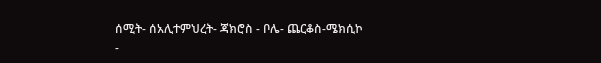ሰሚት- ሰአሊተምህረት- ጃክሮስ - ቦሌ- ጨርቆስ-ሜክሲኮ
-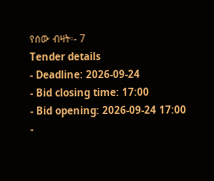የሰው ብዛት፡- 7
Tender details
- Deadline: 2026-09-24
- Bid closing time: 17:00
- Bid opening: 2026-09-24 17:00
-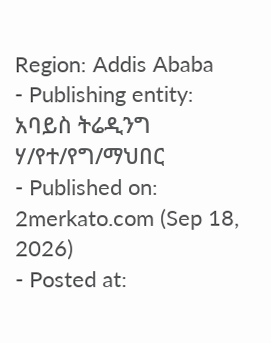Region: Addis Ababa
- Publishing entity: አባይስ ትሬዲንግ ሃ/የተ/የግ/ማህበር
- Published on: 2merkato.com (Sep 18, 2026)
- Posted at: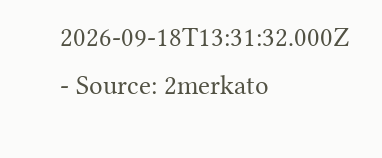2026-09-18T13:31:32.000Z
- Source: 2merkato